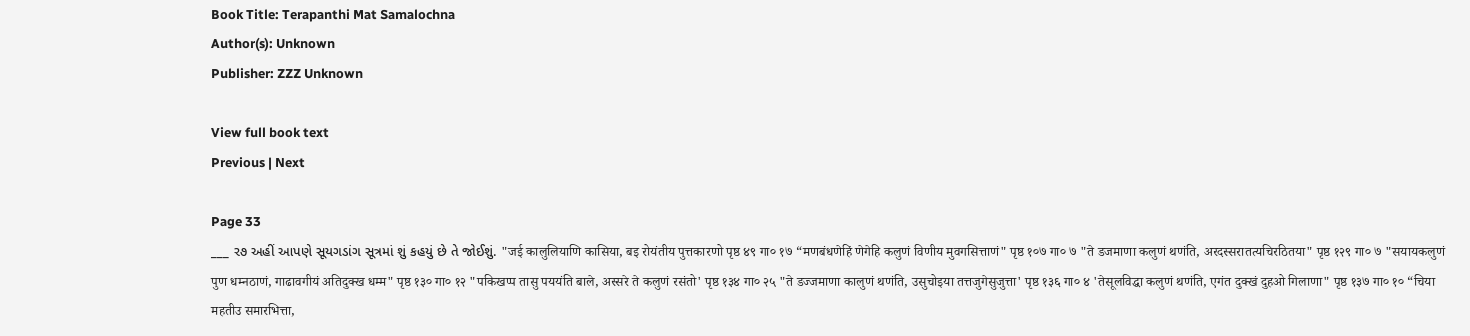Book Title: Terapanthi Mat Samalochna
Author(s): Unknown
Publisher: ZZZ Unknown

View full book text
Previous | Next

Page 33
___ ર૭ અહીં આપણે સૂયગડાંગ સૂત્રમાં શું કહયું છે તે જોઈશું. "जई कालुलियाणि कासिया, बइ रोयंतीय पुत्तकारणो पृष्ठ ४९ गा० १७ “मणबंधणेहिं णेगेहि कलुणं विणीय मुवगसित्ताणं" पृष्ठ १०७ गा० ७ "ते डजमाणा कलुणं थणंति, अरदस्सरातत्यचिरठितया" पृष्ठ १२९ गा० ७ "सयायकलुणं पुण धम्नठाणं, गाढावगीयं अतिदुक्ख धम्म" पृष्ठ १३० गा० १२ "पकिखप्प तासु पययंति बाले, अस्सरे ते कलुणं रसंतो' पृष्ठ १३४ गा० २५ "ते डज्जमाणा कालुणं थणंति, उसुचोइया तत्तजुगेसुजुत्ता' पृष्ठ १३६ गा० ४ 'तेसूलविद्धा कलुणं थणंति, एगंत दुक्खं दुहओ गिलाणा" पृष्ठ १३७ गा० १० “चिया महतीउ समारभित्ता,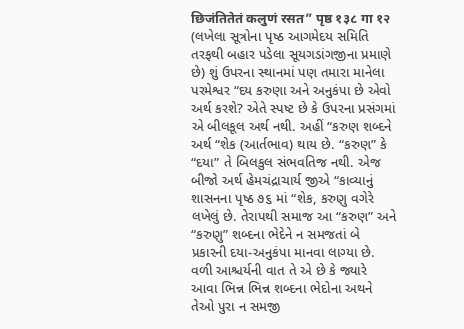छिजंतितेतं कलुणं रसत” पृष्ठ १३८ गा १२ (લખેલા સૂત્રોના પૃષ્ઠ આગમેદય સમિતિ તરફથી બહાર પડેલા સૂયગડાંગજીના પ્રમાણે છે) શું ઉપરના સ્થાનમાં પણ તમારા માનેલા પરમેશ્વર “દય કરુણા અને અનુકંપા છે એવો અર્થ કરશે? એતે સ્પષ્ટ છે કે ઉપરના પ્રસંગમાં એ બીલકૂલ અર્થ નથી. અહીં “કરુણ શબ્દને અર્થ “શેક (આર્તભાવ) થાય છે. “કરુણ” કે “દયા” તે બિલકુલ સંભવતિજ નથી. એજ બીજો અર્થ હેમચંદ્રાચાર્ય જીએ “કાવ્યાનું શાસનના પૃષ્ઠ ૭૬ માં “શેક, કરુણુ વગેરે લખેલું છે. તેરાપથી સમાજ આ “કરુણ” અને “કરુણુ” શબ્દના ભેદેને ન સમજતાં બે પ્રકારની દયા-અનુકંપા માનવા લાગ્યા છે. વળી આશ્ચર્યની વાત તે એ છે કે જ્યારે આવા ભિન્ન ભિન્ન શબ્દના ભેદોના અથને તેઓ પુરા ન સમજી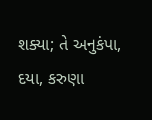શક્યા; તે અનુકંપા, દયા, કરુણા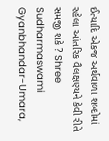ઈત્યાદિ એકજ અર્થવાળા શબ્દોમાં રહેલા આંતરિક વૈલક્ષણ્યને કેવી રીતે સમજી શકે ? Shree Sudharmaswami Gyanbhandar-Umara,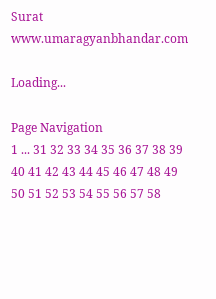Surat www.umaragyanbhandar.com

Loading...

Page Navigation
1 ... 31 32 33 34 35 36 37 38 39 40 41 42 43 44 45 46 47 48 49 50 51 52 53 54 55 56 57 58